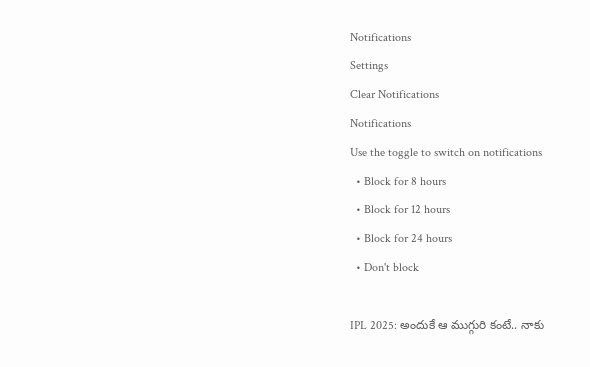Notifications
Settings
Clear Notifications
Notifications
Use the toggle to switch on notifications
  • Block for 8 hours
  • Block for 12 hours
  • Block for 24 hours
  • Don't block

IPL 2025: అందుకే ఆ ముగ్గురి కంటే.. నాకు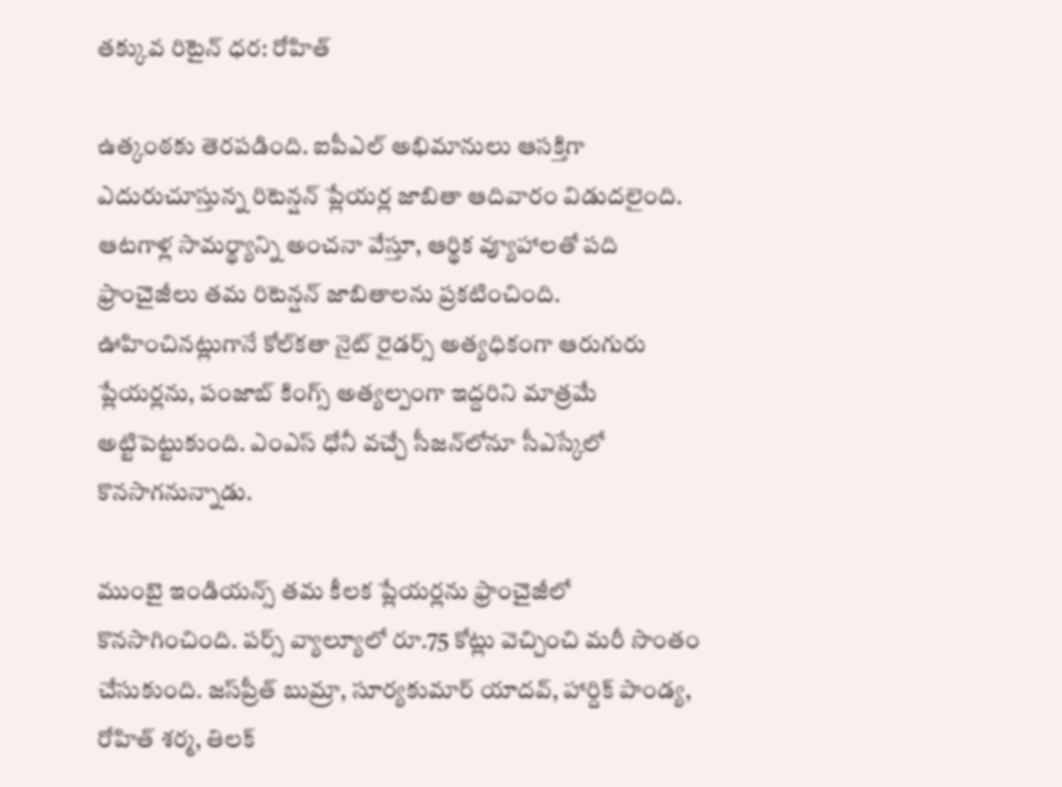తక్కువ రిటైన్ ధర: రోహిత్

ఉత్కంఠకు తెరపడింది. ఐపీఎల్ అభిమానులు ఆసక్తిగా ఎదురుచూస్తున్న రిటెన్షన్ ప్లేయర్ల జాబితా ఆదివారం విడుదలైంది. ఆటగాళ్ల సామర్థ్యాన్ని అంచనా వేస్తూ, ఆర్థిక వ్యూహాలతో పది ఫ్రాంచైజీలు తమ రిటెన్షన్ జాబితాలను ప్రకటించింది. ఊహించినట్లుగానే కోల్‌కతా నైట్ రైడర్స్ అత్యధికంగా ఆరుగురు ప్లేయర్లను, పంజాబ్ కింగ్స్ అత్యల్పంగా ఇద్దరిని మాత్రమే అట్టిపెట్టుకుంది. ఎంఎస్ ధోనీ వచ్చే సీజన్‌లోనూ సీఎస్కేలో కొనసాగనున్నాడు.

ముంబై ఇండియన్స్ తమ కీలక ప్లేయర్లను ఫ్రాంచైజీలో కొనసాగించింది. పర్స్ వ్యాల్యూలో రూ.75 కోట్లు వెచ్చించి మరీ సొంతం చేసుకుంది. జస్‌ప్రీత్ బుమ్రా, సూర్యకుమార్ యాదవ్, హార్దిక్ పాండ్య, రోహిత్ శర్మ, తిలక్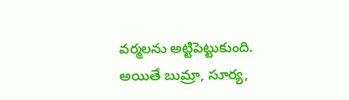వర్మలను అట్టిపెట్టుకుంది. అయితే బుమ్రా, సూర్య,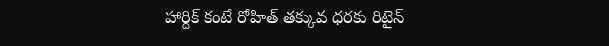హార్దిక్ కంటే రోహిత్ తక్కువ ధరకు రిటైన్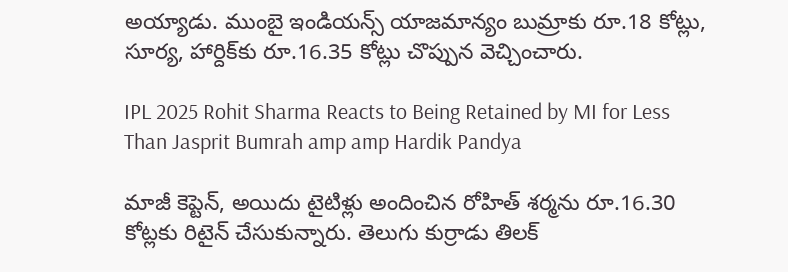అయ్యాడు. ముంబై ఇండియన్స్ యాజమాన్యం బుమ్రాకు రూ.18 కోట్లు, సూర్య, హార్దిక్‌కు రూ.16.35 కోట్లు చొప్పున వెచ్చించారు.

IPL 2025 Rohit Sharma Reacts to Being Retained by MI for Less Than Jasprit Bumrah amp amp Hardik Pandya

మాజీ కెప్టెన్, అయిదు టైటిళ్లు అందించిన రోహిత్ శర్మను రూ.16.30 కోట్లకు రిటైన్ చేసుకున్నారు. తెలుగు కుర్రాడు తిలక్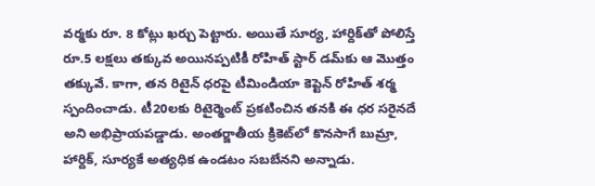వర్మకు రూ. 8 కోట్లు ఖర్చు పెట్టారు. అయితే సూర్య, హార్దిక్‌తో పోలిస్తే రూ.5 లక్షలు తక్కువ అయినప్పటికీ రోహిత్ స్టార్ డమ్‌కు ఆ మొత్తం తక్కువే. కాగా, తన రిటైన్ ధరపై టీమిండియా కెప్టెన్ రోహిత్ శర్మ స్పందించాడు. టీ20లకు రిటైర్మెంట్ ప్రకటించిన తనకి ఈ ధర సరైనదే అని అభిప్రాయపడ్డాడు. అంతర్జాతీయ క్రికెట్‌లో కొనసాగే బుమ్రా, హార్దిక్, సూర్యకే అత్యధిక ఉండటం సబబేనని అన్నాడు.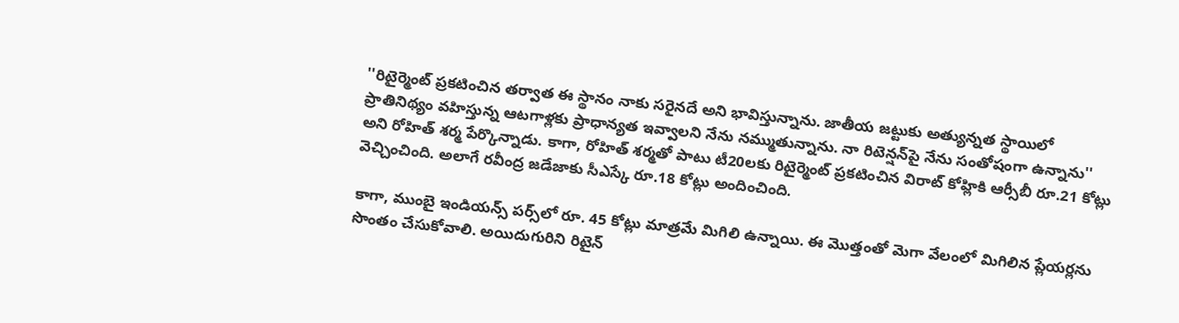''రిటైర్మెంట్ ప్రకటించిన తర్వాత ఈ స్థానం నాకు సరైనదే అని భావిస్తున్నాను. జాతీయ జట్టుకు అత్యున్నత స్థాయిలో ప్రాతినిథ్యం వహిస్తున్న ఆటగాళ్లకు ప్రాధాన్యత ఇవ్వాలని నేను నమ్ముతున్నాను. నా రిటెన్షన్‌పై నేను సంతోషంగా ఉన్నాను'' అని రోహిత్ శర్మ పేర్కొన్నాడు. కాగా, రోహిత్ శర్మతో పాటు టీ20లకు రిటైర్మెంట్ ప్రకటించిన విరాట్ కోహ్లికి ఆర్సీబీ రూ.21 కోట్లు వెచ్చించింది. అలాగే రవీంద్ర జడేజాకు సీఎస్కే రూ.18 కోట్లు అందించింది.

కాగా, ముంబై ఇండియన్స్ పర్స్‌లో రూ. 45 కోట్లు మాత్రమే మిగిలి ఉన్నాయి. ఈ మొత్తంతో మెగా వేలంలో మిగిలిన ప్లేయర్లను సొంతం చేసుకోవాలి. అయిదుగురిని రిటైన్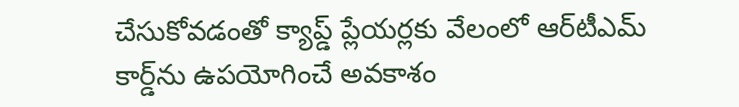చేసుకోవడంతో క్యాప్డ్ ప్లేయర్లకు వేలంలో ఆర్‌టీఎమ్ కార్డ్‌ను ఉపయోగించే అవకాశం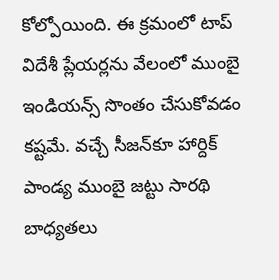కోల్పోయింది. ఈ క్రమంలో టాప్ విదేశీ ప్లేయర్లను వేలంలో ముంబై ఇండియన్స్ సొంతం చేసుకోవడం కష్టమే. వచ్చే సీజన్‌కూ హార్దిక్ పాండ్య ముంబై జట్టు సారథి బాధ్యతలు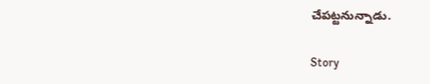చేపట్టనున్నాడు.

Story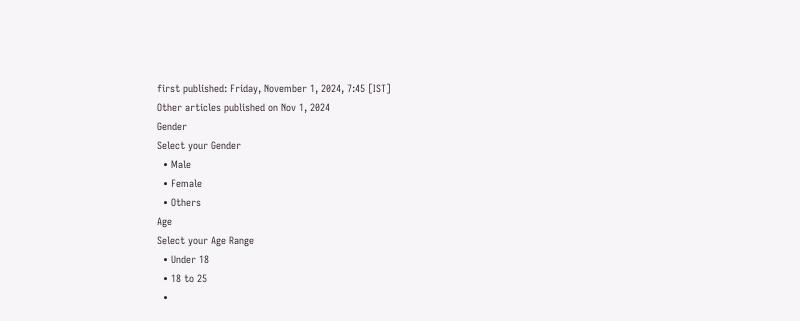first published: Friday, November 1, 2024, 7:45 [IST]
Other articles published on Nov 1, 2024
Gender
Select your Gender
  • Male
  • Female
  • Others
Age
Select your Age Range
  • Under 18
  • 18 to 25
  •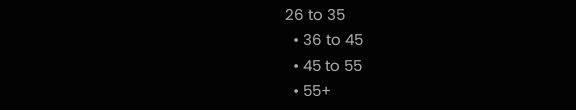26 to 35
  • 36 to 45
  • 45 to 55
  • 55+